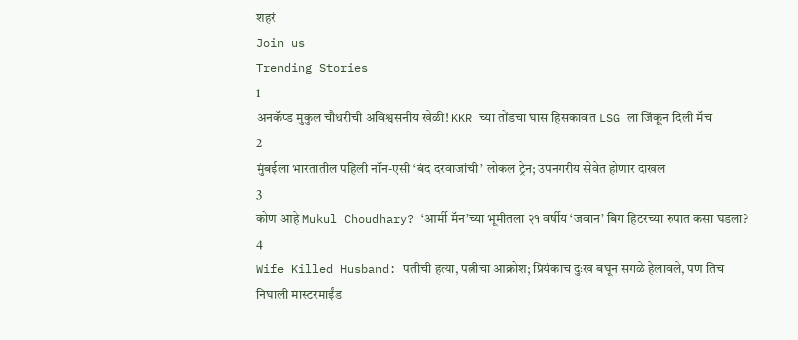शहरं
Join us
Trending Stories
1
अनकॅप्ड मुकुल चौधरीची अविश्वसनीय खेळी! KKR च्या तोंडचा घास हिसकावत LSG ला जिंकून दिली मॅच
2
मुंबईला भारतातील पहिली नॉन-एसी ‘बंद दरवाजांची’ लोकल ट्रेन; उपनगरीय सेवेत होणार दाखल
3
कोण आहे Mukul Choudhary? ‘आर्मी मॅन’च्या भूमीतला २१ वर्षीय ‘जवान’ बिग हिटरच्या रुपात कसा घडला?
4
Wife Killed Husband: पतीची हत्या, पत्नीचा आक्रोश; प्रियंकाच दुःख बघून सगळे हेलावले, पण तिच निघाली मास्टरमाईंड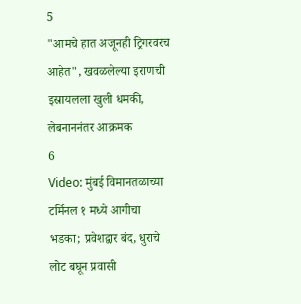5
"आमचे हात अजूनही ट्रिगरवरच आहेत", खवळलेल्या इराणची इस्रायलला खुली धमकी, लेबनाननंतर आक्रमक
6
Video: मुंबई विमानतळाच्या टर्मिनल १ मध्ये आगीचा भडका; प्रवेशद्वार बंद, धुराचे लोट बघून प्रवासी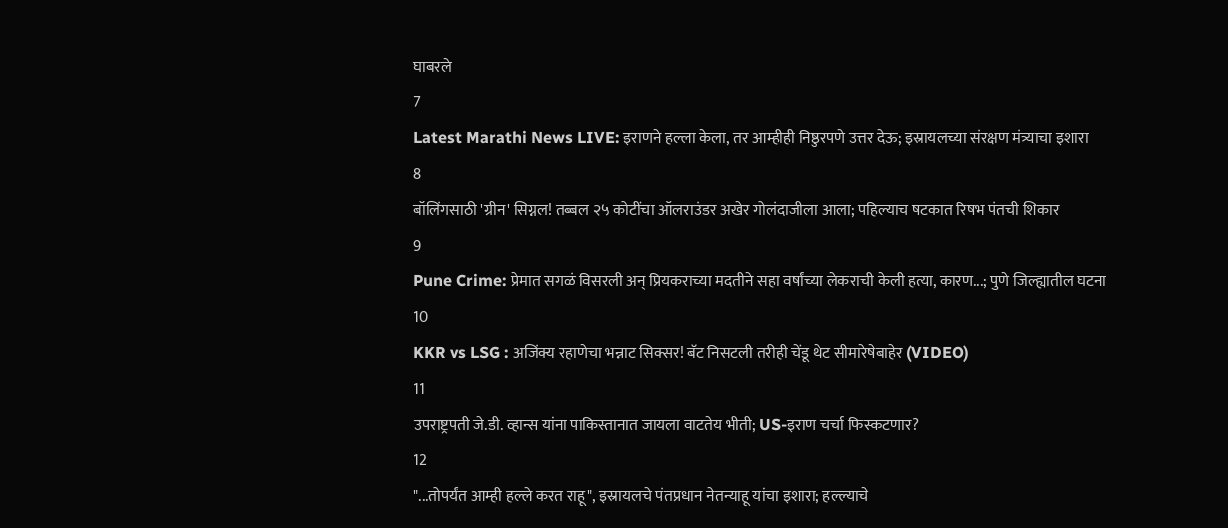घाबरले
7
Latest Marathi News LIVE: इराणने हल्ला केला, तर आम्हीही निष्ठुरपणे उत्तर देऊ; इस्रायलच्या संरक्षण मंत्र्याचा इशारा
8
बॉलिंगसाठी 'ग्रीन' सिग्नल! तब्बल २५ कोटींचा ऑलराउंडर अखेर गोलंदाजीला आला; पहिल्याच षटकात रिषभ पंतची शिकार
9
Pune Crime: प्रेमात सगळं विसरली अन् प्रियकराच्या मदतीने सहा वर्षांच्या लेकराची केली हत्या, कारण...; पुणे जिल्ह्यातील घटना
10
KKR vs LSG : अजिंक्य रहाणेचा भन्नाट सिक्सर! बॅट निसटली तरीही चेंडू थेट सीमारेषेबाहेर (VIDEO)
11
उपराष्ट्रपती जे.डी. व्हान्स यांना पाकिस्तानात जायला वाटतेय भीती; US-इराण चर्चा फिस्कटणार?
12
"...तोपर्यंत आम्ही हल्ले करत राहू", इस्रायलचे पंतप्रधान नेतन्याहू यांचा इशारा; हल्ल्याचे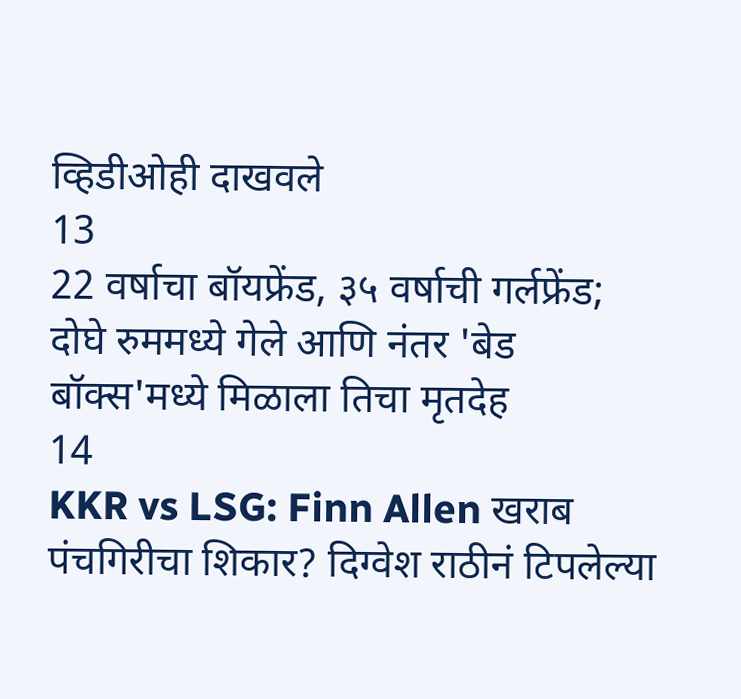व्हिडीओही दाखवले
13
22 वर्षाचा बॉयफ्रेंड, ३५ वर्षाची गर्लफ्रेंड; दोघे रुममध्ये गेले आणि नंतर 'बेड बॉक्स'मध्ये मिळाला तिचा मृतदेह
14
KKR vs LSG: Finn Allen खराब पंचगिरीचा शिकार? दिग्वेश राठीनं टिपलेल्या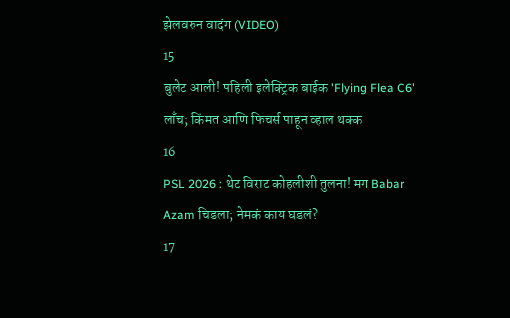झेलवरुन वादंग (VIDEO)
15
बुलेट आली! पहिली इलेक्ट्रिक बाईक 'Flying Flea C6' लाँच; किंमत आणि फिचर्स पाहून व्हाल थक्क
16
PSL 2026 : थेट विराट कोहलीशी तुलना! मग Babar Azam चिडला; नेमकं काय घडलं?
17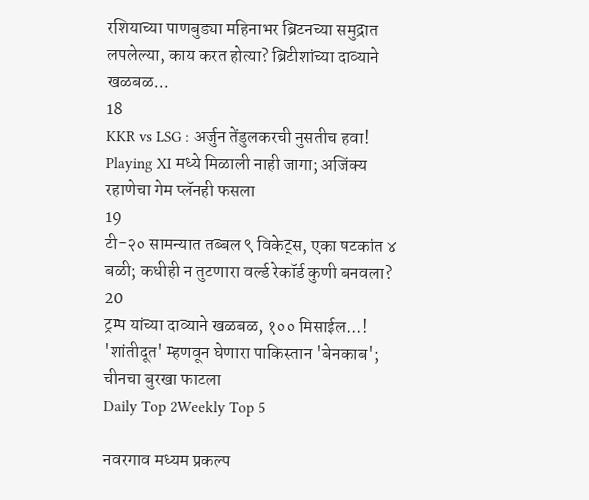रशियाच्या पाणबुड्या महिनाभर ब्रिटनच्या समुद्रात लपलेल्या, काय करत होत्या? ब्रिटीशांच्या दाव्याने खळबळ...
18
KKR vs LSG : अर्जुन तेंडुलकरची नुसतीच हवा! Playing XI मध्ये मिळाली नाही जागा; अजिंक्य रहाणेचा गेम प्लॅनही फसला
19
टी-२० सामन्यात तब्बल ९ विकेट्स, एका षटकांत ४ बळी; कधीही न तुटणारा वर्ल्ड रेकॉर्ड कुणी बनवला?
20
ट्रम्प यांच्या दाव्याने खळबळ, १०० मिसाईल...! 'शांतीदूत' म्हणवून घेणारा पाकिस्तान 'बेनकाब'; चीनचा बुरखा फाटला
Daily Top 2Weekly Top 5

नवरगाव मध्यम प्रकल्प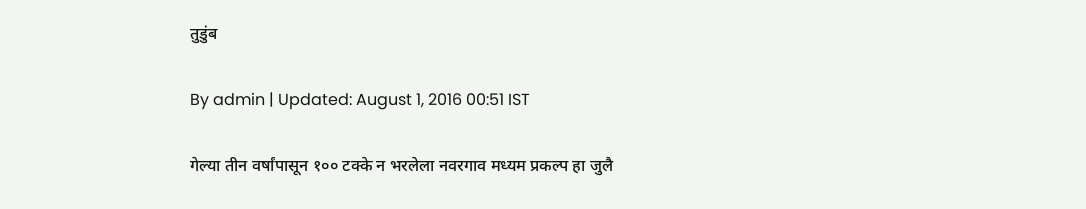तुडुंब

By admin | Updated: August 1, 2016 00:51 IST

गेल्या तीन वर्षांपासून १०० टक्के न भरलेला नवरगाव मध्यम प्रकल्प हा जुलै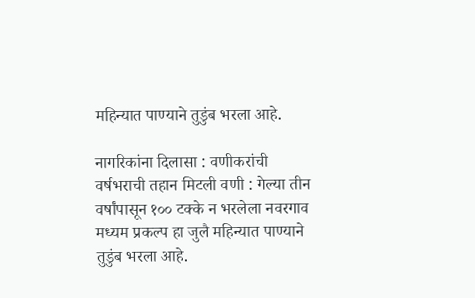महिन्यात पाण्याने तुडुंब भरला आहे.

नागरिकांना दिलासा : वणीकरांची वर्षभराची तहान मिटली वणी : गेल्या तीन वर्षांपासून १०० टक्के न भरलेला नवरगाव मध्यम प्रकल्प हा जुलै महिन्यात पाण्याने तुडुंब भरला आहे.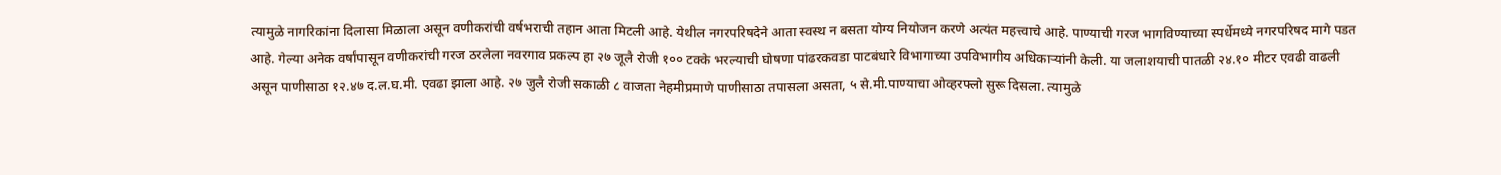त्यामुळे नागरिकांना दिलासा मिळाला असून वणीकरांची वर्षभराची तहान आता मिटली आहे. येथील नगरपरिषदेने आता स्वस्थ न बसता योग्य नियोजन करणे अत्यंत महत्त्वाचे आहे. पाण्याची गरज भागविण्याच्या स्पर्धेमध्ये नगरपरिषद मागे पडत आहे. गेल्या अनेक वर्षांपासून वणीकरांची गरज ठरलेला नवरगाव प्रकल्प हा २७ जूलै रोजी १०० टक्के भरल्याची घोषणा पांढरकवडा पाटबंधारे विभागाच्या उपविभागीय अधिकाऱ्यांनी केली. या जलाशयाची पातळी २४.१० मीटर एवढी वाढली असून पाणीसाठा १२.४७ द.ल.घ.मी. एवढा झाला आहे. २७ जुलै रोजी सकाळी ८ वाजता नेहमीप्रमाणे पाणीसाठा तपासला असता, ५ से.मी.पाण्याचा ओव्हरफ्लो सुरू दिसला. त्यामुळे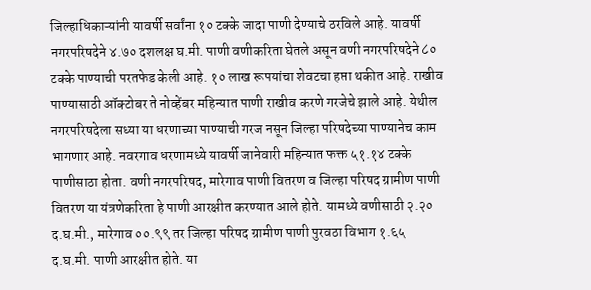जिल्हाधिकाऱ्यांनी यावर्षी सर्वांना १० टक्के जादा पाणी देण्याचे ठरविले आहे. यावर्षी नगरपरिषदेने ४.७० दशलक्ष घ.मी. पाणी वणीकरिता घेतले असून वणी नगरपरिषदेने ८० टक्के पाण्याची परतफेड केली आहे. १० लाख रूपयांचा शेवटचा हप्ता थकीत आहे. राखीव पाण्यासाठी ऑक्टोबर ते नोव्हेंबर महिन्यात पाणी राखीव करणे गरजेचे झाले आहे. येथील नगरपरिषदेला सध्या या धरणाच्या पाण्याची गरज नसून जिल्हा परिषदेच्या पाण्यानेच काम भागणार आहे. नवरगाव धरणामध्ये यावर्षी जानेवारी महिन्यात फक्त ५१.१४ टक्के पाणीसाठा होता. वणी नगरपरिषद, मारेगाव पाणी वितरण व जिल्हा परिषद ग्रामीण पाणी वितरण या यंत्रणेकरिता हे पाणी आरक्षीत करण्यात आले होते. यामध्ये वणीसाठी २.२० द.घ.मी., मारेगाव ००.९९ तर जिल्हा परिषद ग्रामीण पाणी पुरवठा विभाग १.६५ द.घ.मी. पाणी आरक्षीत होते. या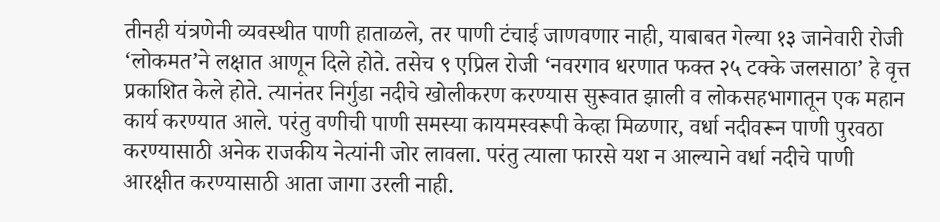तीनही यंत्रणेनी व्यवस्थीत पाणी हाताळले, तर पाणी टंचाई जाणवणार नाही, याबाबत गेल्या १३ जानेवारी रोजी ‘लोकमत’ने लक्षात आणून दिले होते. तसेच ९ एप्रिल रोजी ‘नवरगाव धरणात फक्त २५ टक्के जलसाठा’ हे वृत्त प्रकाशित केले होते. त्यानंतर निर्गुडा नदीचे खोलीकरण करण्यास सुरूवात झाली व लोकसहभागातून एक महान कार्य करण्यात आले. परंतु वणीची पाणी समस्या कायमस्वरूपी केव्हा मिळणार, वर्धा नदीवरून पाणी पुरवठा करण्यासाठी अनेक राजकीय नेत्यांनी जोर लावला. परंतु त्याला फारसे यश न आल्याने वर्धा नदीचे पाणी आरक्षीत करण्यासाठी आता जागा उरली नाही.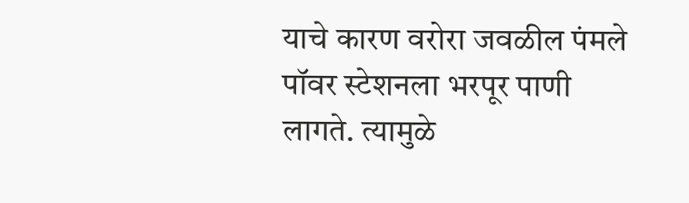याचे कारण वरोरा जवळील पंमले पॉवर स्टेशनला भरपूर पाणी लागते. त्यामुळे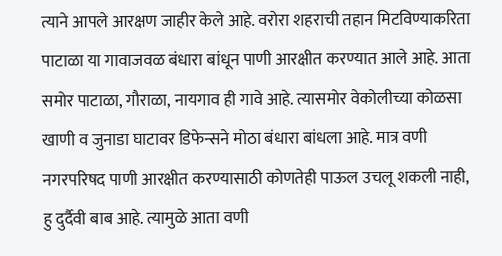त्याने आपले आरक्षण जाहीर केले आहे. वरोरा शहराची तहान मिटविण्याकरिता पाटाळा या गावाजवळ बंधारा बांधून पाणी आरक्षीत करण्यात आले आहे. आता समोर पाटाळा, गौराळा, नायगाव ही गावे आहे. त्यासमोर वेकोलीच्या कोळसा खाणी व जुनाडा घाटावर डिफेन्सने मोठा बंधारा बांधला आहे. मात्र वणी नगरपरिषद पाणी आरक्षीत करण्यासाठी कोणतेही पाऊल उचलू शकली नाही, हु दुर्दैवी बाब आहे. त्यामुळे आता वणी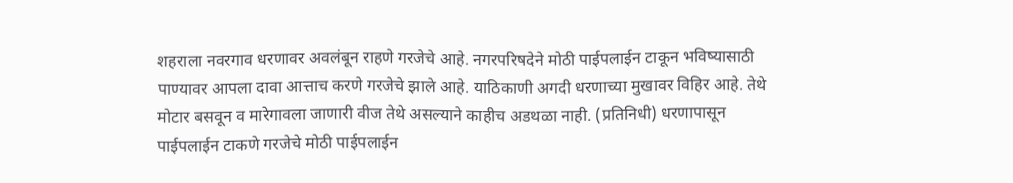शहराला नवरगाव धरणावर अवलंबून राहणे गरजेचे आहे. नगरपरिषदेने मोठी पाईपलाईन टाकून भविष्यासाठी पाण्यावर आपला दावा आत्ताच करणे गरजेचे झाले आहे. याठिकाणी अगदी धरणाच्या मुखावर विहिर आहे. तेथे मोटार बसवून व मारेगावला जाणारी वीज तेथे असल्याने काहीच अडथळा नाही. (प्रतिनिधी) धरणापासून पाईपलाईन टाकणे गरजेचे मोठी पाईपलाईन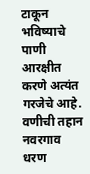टाकून भविष्याचे पाणी आरक्षीत करणे अत्यंत गरजेचे आहे. वणीची तहान नवरगाव धरण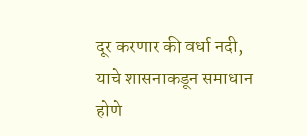दूर करणार की वर्धा नदी, याचे शासनाकडून समाधान होणे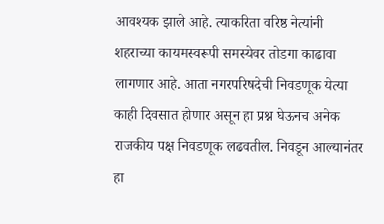आवश्यक झाले आहे. त्याकरिता वरिष्ठ नेत्यांनी शहराच्या कायमस्वरूपी समस्येवर तोडगा काढावा लागणार आहे. आता नगरपरिषदेची निवडणूक येत्या काही दिवसात होणार असून हा प्रश्न घेऊनच अनेक राजकीय पक्ष निवडणूक लढवतील. निवडून आल्यानंतर हा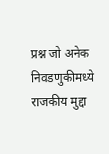प्रश्न जो अनेक निवडणुकीमध्ये राजकीय मुद्दा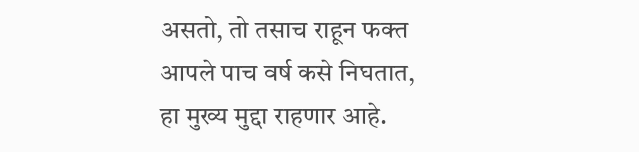असतो, तो तसाच राहून फक्त आपले पाच वर्ष कसे निघतात, हा मुख्य मुद्दा राहणार आहे.